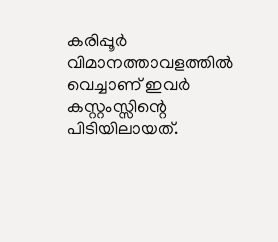കരിപ്പൂർ വിമാനത്താവളത്തിൽ വെച്ചാണ് ഇവർ കസ്റ്റംസ്സിന്റെ പിടിയിലായത്.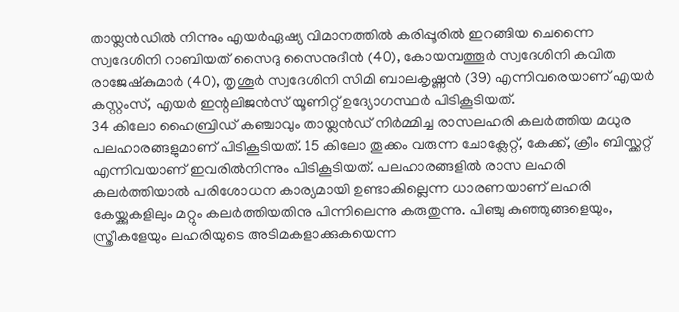തായ്ലൻഡിൽ നിന്നും എയർഏഷ്യ വിമാനത്തിൽ കരിപ്പൂരിൽ ഇറങ്ങിയ ചെന്നൈ സ്വദേശിനി റാബിയത് സൈദു സൈനുദീൻ (40), കോയമ്പത്തൂർ സ്വദേശിനി കവിത രാജേഷ്കുമാർ (40), തൃശൂർ സ്വദേശിനി സിമി ബാലകൃഷ്ണൻ (39) എന്നിവരെയാണ് എയർ കസ്റ്റംസ്, എയർ ഇന്റലിജൻസ് യൂണിറ്റ് ഉദ്യോഗസ്ഥർ പിടികൂടിയത്.
34 കിലോ ഹൈബ്രിഡ് കഞ്ചാവും തായ്ലൻഡ് നിർമ്മിച്ച രാസലഹരി കലർത്തിയ മധുര പലഹാരങ്ങളുമാണ് പിടികൂടിയത്. 15 കിലോ തൂക്കം വരുന്ന ചോക്ലേറ്റ്, കേക്ക്, ക്രീം ബിസ്ക്കറ്റ് എന്നിവയാണ് ഇവരിൽനിന്നും പിടികൂടിയത്. പലഹാരങ്ങളിൽ രാസ ലഹരി കലർത്തിയാൽ പരിശോധന കാര്യമായി ഉണ്ടാകില്ലെന്ന ധാരണയാണ് ലഹരി കേയ്ക്കുകളിലും മറ്റും കലർത്തിയതിനു പിന്നിലെന്നു കരുതുന്നു. പിഞ്ചു കുഞ്ഞുങ്ങളെയും, സ്ത്രീകളേയും ലഹരിയുടെ അടിമകളാക്കുകയെന്ന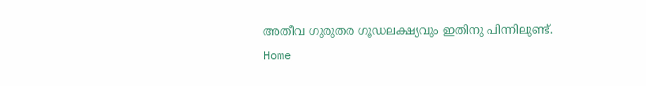അതീവ ഗുരുതര ഗൂഡലക്ഷ്യവും ഇതിനു പിന്നിലുണ്ട്.
Home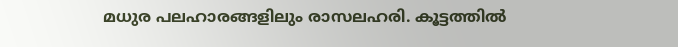മധുര പലഹാരങ്ങളിലും രാസലഹരി. കൂട്ടത്തിൽ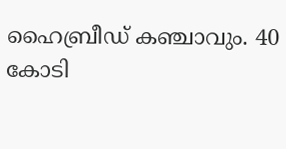ഹൈബ്രീഡ് കഞ്ചാവും. 40 കോടി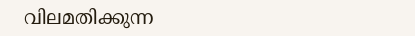വിലമതിക്കുന്ന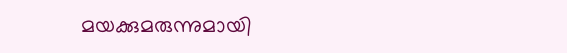മയക്കുമരുന്നുമായി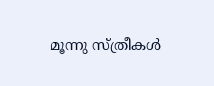മൂന്നു സ്ത്രീകൾ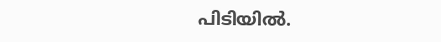പിടിയിൽ.